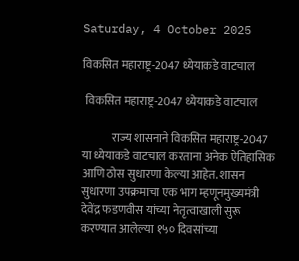Saturday, 4 October 2025

विकसित महाराष्ट्र-2047 ध्येयाकडे वाटचाल

 विकसित महाराष्ट्र-2047 ध्येयाकडे वाटचाल

             राज्य शासनाने विकसित महाराष्ट्र-2047 या ध्येयाकडे वाटचाल करताना अनेक ऐतिहासिक आणि ठोस सुधारणा केल्या आहेत. शासन सुधारणा उपक्रमाचा एक भाग म्हणूनमुख्यमंत्री देवेंद्र फडणवीस यांच्या नेतृत्वाखाली सुरू करण्यात आलेल्या १५० दिवसांच्या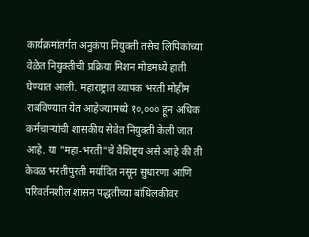कार्यक्रमांतर्गत अनुकंपा नियुक्ती तसेच लिपिकांच्या वेळेत नियुक्तीची प्रक्रिया मिशन मोडमध्ये हाती घेण्यात आली. महाराष्ट्रात व्यापक भरती मोहीम राबविण्यात येत आहेज्यामध्ये १०,००० हून अधिक कर्मचाऱ्यांची शासकीय सेवेत नियुक्ती केली जात आहे. या "महा-भरती"चे वैशिष्ट्य असे आहे की ती केवळ भरतीपुरती मर्यादित नसून सुधारणा आणि परिवर्तनशील शासन पद्धतीच्या बांधिलकीवर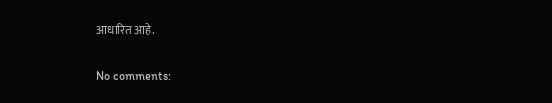आधारित आहे.

No comments: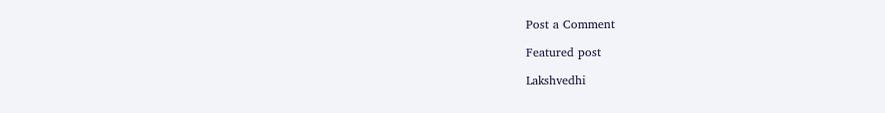Post a Comment

Featured post

Lakshvedhi